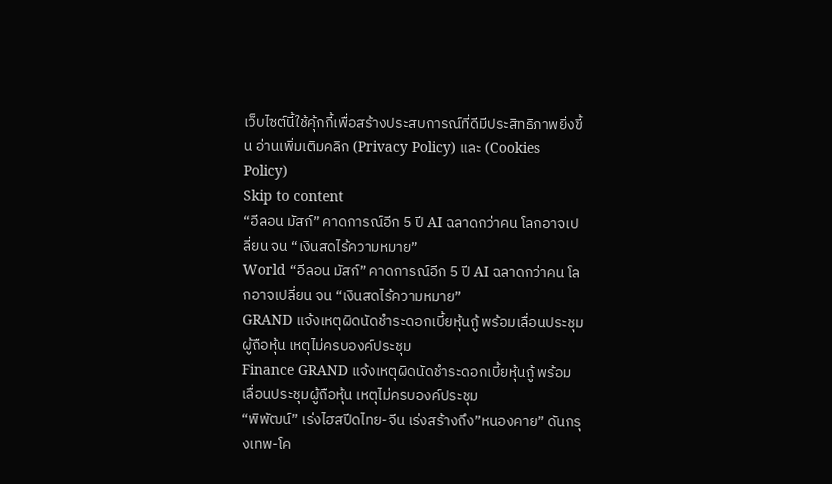เว็บไซต์นี้ใช้คุ้กกี้เพื่อสร้างประสบการณ์ที่ดีมีประสิทธิภาพยิ่งขี้น อ่านเพิ่มเติมคลิก (Privacy Policy) และ (Cookies Policy)
Skip to content
“อีลอน มัสก์” คาดการณ์อีก 5 ปี AI ฉลาดกว่าคน โลกอาจเปลี่ยน จน “เงินสดไร้ความหมาย”
World “อีลอน มัสก์” คาดการณ์อีก 5 ปี AI ฉลาดกว่าคน โลกอาจเปลี่ยน จน “เงินสดไร้ความหมาย”
GRAND แจ้งเหตุผิดนัดชำระดอกเบี้ยหุ้นกู้ พร้อมเลื่อนประชุมผู้ถือหุ้น เหตุไม่ครบองค์ประชุม
Finance GRAND แจ้งเหตุผิดนัดชำระดอกเบี้ยหุ้นกู้ พร้อมเลื่อนประชุมผู้ถือหุ้น เหตุไม่ครบองค์ประชุม
“พิพัฒน์” เร่งไฮสปีดไทย-จีน เร่งสร้างถึง”หนองคาย” ดันกรุงเทพ-โค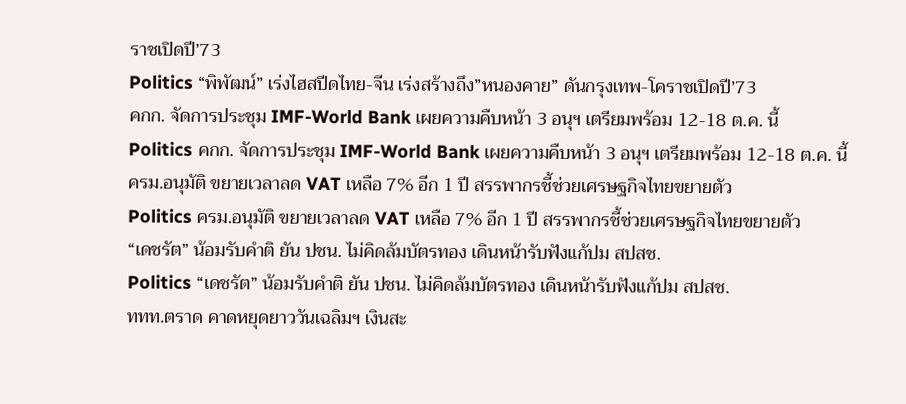ราชเปิดปี’73
Politics “พิพัฒน์” เร่งไฮสปีดไทย-จีน เร่งสร้างถึง”หนองคาย” ดันกรุงเทพ-โคราชเปิดปี’73
คกก. จัดการประชุม IMF-World Bank เผยความคืบหน้า 3 อนุฯ เตรียมพร้อม 12-18 ต.ค. นี้
Politics คกก. จัดการประชุม IMF-World Bank เผยความคืบหน้า 3 อนุฯ เตรียมพร้อม 12-18 ต.ค. นี้
ครม.อนุมัติ ขยายเวลาลด VAT เหลือ 7% อีก 1 ปี สรรพากรชี้ช่วยเศรษฐกิจไทยขยายตัว
Politics ครม.อนุมัติ ขยายเวลาลด VAT เหลือ 7% อีก 1 ปี สรรพากรชี้ช่วยเศรษฐกิจไทยขยายตัว
“เดชรัต” น้อมรับคำติ ยัน ปชน. ไม่คิดล้มบัตรทอง เดินหน้ารับฟังแก้ปม สปสช.
Politics “เดชรัต” น้อมรับคำติ ยัน ปชน. ไม่คิดล้มบัตรทอง เดินหน้ารับฟังแก้ปม สปสช.
ททท.ตราด คาดหยุดยาววันเฉลิมฯ เงินสะ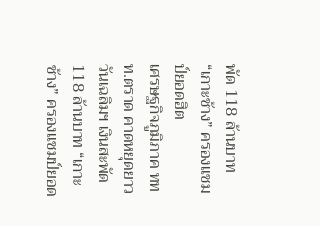พัด 118 ล้านบาท “เกาะช้าง” ครองแชมป์ยอดฮิต
เศรษฐกิจภูมิภาค ททท.ตราด คาดหยุดยาววันเฉลิมฯ เงินสะพัด 118 ล้านบาท “เกาะช้าง” ครองแชมป์ยอด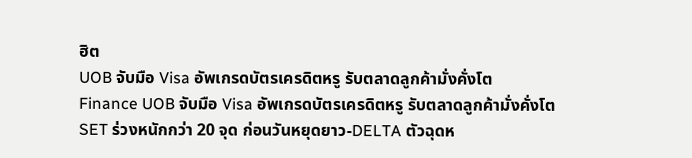ฮิต
UOB จับมือ Visa อัพเกรดบัตรเครดิตหรู รับตลาดลูกค้ามั่งคั่งโต
Finance UOB จับมือ Visa อัพเกรดบัตรเครดิตหรู รับตลาดลูกค้ามั่งคั่งโต
SET ร่วงหนักกว่า 20 จุด ก่อนวันหยุดยาว-DELTA ตัวฉุดห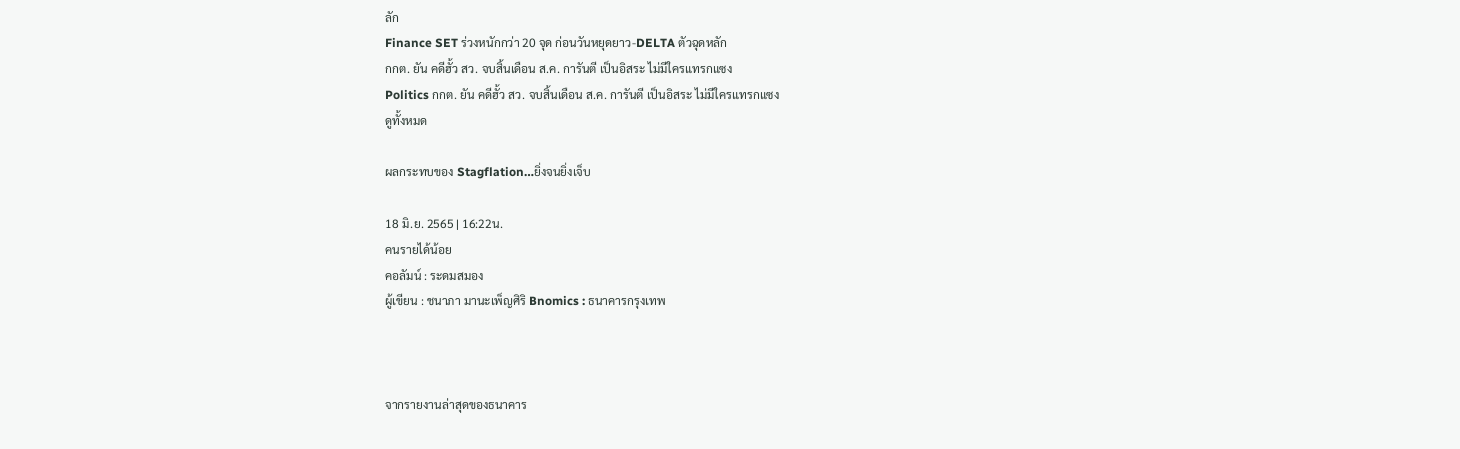ลัก
Finance SET ร่วงหนักกว่า 20 จุด ก่อนวันหยุดยาว-DELTA ตัวฉุดหลัก
กกต. ยัน คดีฮั้ว สว. จบสิ้นเดือน ส.ค. การันตี เป็นอิสระ ไม่มีใครแทรกแซง
Politics กกต. ยัน คดีฮั้ว สว. จบสิ้นเดือน ส.ค. การันตี เป็นอิสระ ไม่มีใครแทรกแซง
ดูทั้งหมด

ผลกระทบของ Stagflation…ยิ่งจนยิ่งเจ็บ

18 มิ.ย. 2565 | 16:22น.
คนรายได้น้อย
คอลัมน์ : ระดมสมอง
ผู้เขียน : ชนาภา มานะเพ็ญศิริ Bnomics : ธนาคารกรุงเทพ



จากรายงานล่าสุดของธนาคาร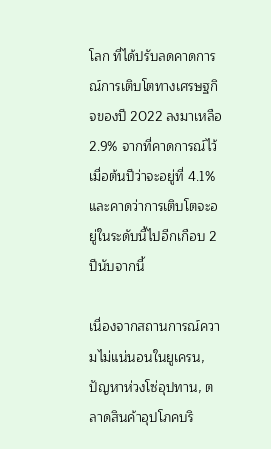โลก ที่ได้ปรับลดคาดการณ์การเติบโตทางเศรษฐกิจของปี 2022 ลงมาเหลือ 2.9% จากที่คาดการณ์ไว้เมื่อต้นปีว่าจะอยู่ที่ 4.1% และคาดว่าการเติบโตจะอยู่ในระดับนี้ไปอีกเกือบ 2 ปีนับจากนี้

เนื่องจากสถานการณ์ความไม่แน่นอนในยูเครน, ปัญหาห่วงโซ่อุปทาน, ตลาดสินค้าอุปโภคบริ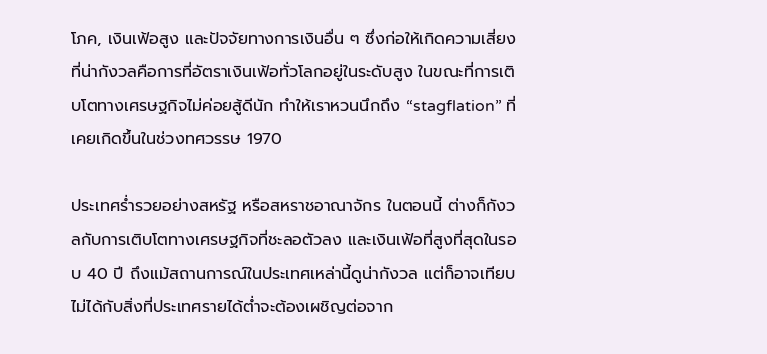โภค, เงินเฟ้อสูง และปัจจัยทางการเงินอื่น ๆ ซึ่งก่อให้เกิดความเสี่ยงที่น่ากังวลคือการที่อัตราเงินเฟ้อทั่วโลกอยู่ในระดับสูง ในขณะที่การเติบโตทางเศรษฐกิจไม่ค่อยสู้ดีนัก ทำให้เราหวนนึกถึง “stagflation” ที่เคยเกิดขึ้นในช่วงทศวรรษ 1970

ประเทศร่ำรวยอย่างสหรัฐ หรือสหราชอาณาจักร ในตอนนี้ ต่างก็กังวลกับการเติบโตทางเศรษฐกิจที่ชะลอตัวลง และเงินเฟ้อที่สูงที่สุดในรอบ 40 ปี ถึงแม้สถานการณ์ในประเทศเหล่านี้ดูน่ากังวล แต่ก็อาจเทียบไม่ได้กับสิ่งที่ประเทศรายได้ต่ำจะต้องเผชิญต่อจาก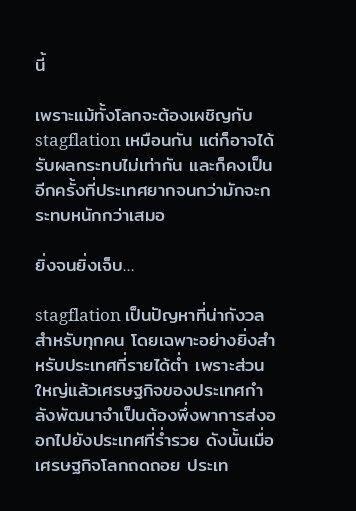นี้

เพราะแม้ทั้งโลกจะต้องเผชิญกับ stagflation เหมือนกัน แต่ก็อาจได้รับผลกระทบไม่เท่ากัน และก็คงเป็นอีกครั้งที่ประเทศยากจนกว่ามักจะกระทบหนักกว่าเสมอ

ยิ่งจนยิ่งเจ็บ…

stagflation เป็นปัญหาที่น่ากังวลสำหรับทุกคน โดยเฉพาะอย่างยิ่งสำหรับประเทศที่รายได้ต่ำ เพราะส่วนใหญ่แล้วเศรษฐกิจของประเทศกำลังพัฒนาจำเป็นต้องพึ่งพาการส่งออกไปยังประเทศที่ร่ำรวย ดังนั้นเมื่อเศรษฐกิจโลกถดถอย ประเท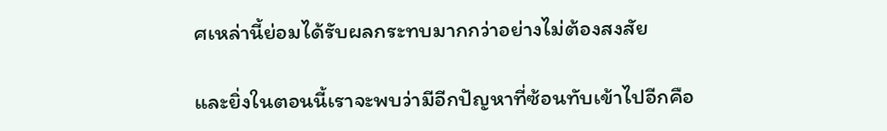ศเหล่านี้ย่อมได้รับผลกระทบมากกว่าอย่างไม่ต้องสงสัย

และยิ่งในตอนนี้เราจะพบว่ามีอีกปัญหาที่ซ้อนทับเข้าไปอีกคือ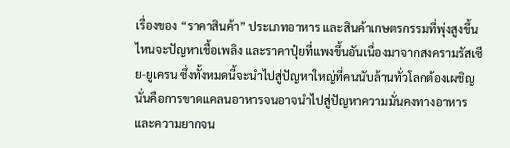เรื่องของ “ราคาสินค้า” ประเภทอาหาร และสินค้าเกษตรกรรมที่พุ่งสูงขึ้น ไหนจะปัญหาเชื้อเพลิง และราคาปุ๋ยที่แพงขึ้นอันเนื่องมาจากสงครามรัสเซีย-ยูเครน ซึ่งทั้งหมดนี้จะนำไปสู่ปัญหาใหญ่ที่คนนับล้านทั่วโลกต้องเผชิญ นั่นคือการขาดแคลนอาหารจนอาจนำไปสู่ปัญหาความมั่นคงทางอาหาร และความยากจน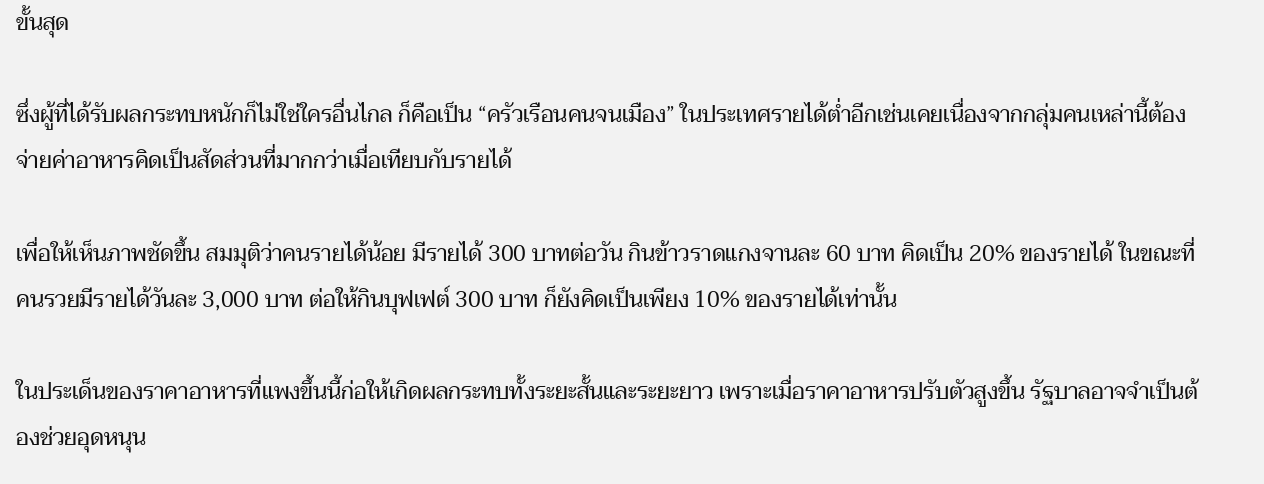ขั้นสุด

ซึ่งผู้ที่ได้รับผลกระทบหนักก็ไม่ใช่ใครอื่นไกล ก็คือเป็น “ครัวเรือนคนจนเมือง” ในประเทศรายได้ต่ำอีกเช่นเคยเนื่องจากกลุ่มคนเหล่านี้ต้องจ่ายค่าอาหารคิดเป็นสัดส่วนที่มากกว่าเมื่อเทียบกับรายได้

เพื่อให้เห็นภาพชัดขึ้น สมมุติว่าคนรายได้น้อย มีรายได้ 300 บาทต่อวัน กินข้าวราดแกงจานละ 60 บาท คิดเป็น 20% ของรายได้ ในขณะที่คนรวยมีรายได้วันละ 3,000 บาท ต่อให้กินบุฟเฟต์ 300 บาท ก็ยังคิดเป็นเพียง 10% ของรายได้เท่านั้น

ในประเด็นของราคาอาหารที่แพงขึ้นนี้ก่อให้เกิดผลกระทบทั้งระยะสั้นและระยะยาว เพราะเมื่อราคาอาหารปรับตัวสูงขึ้น รัฐบาลอาจจำเป็นต้องช่วยอุดหนุน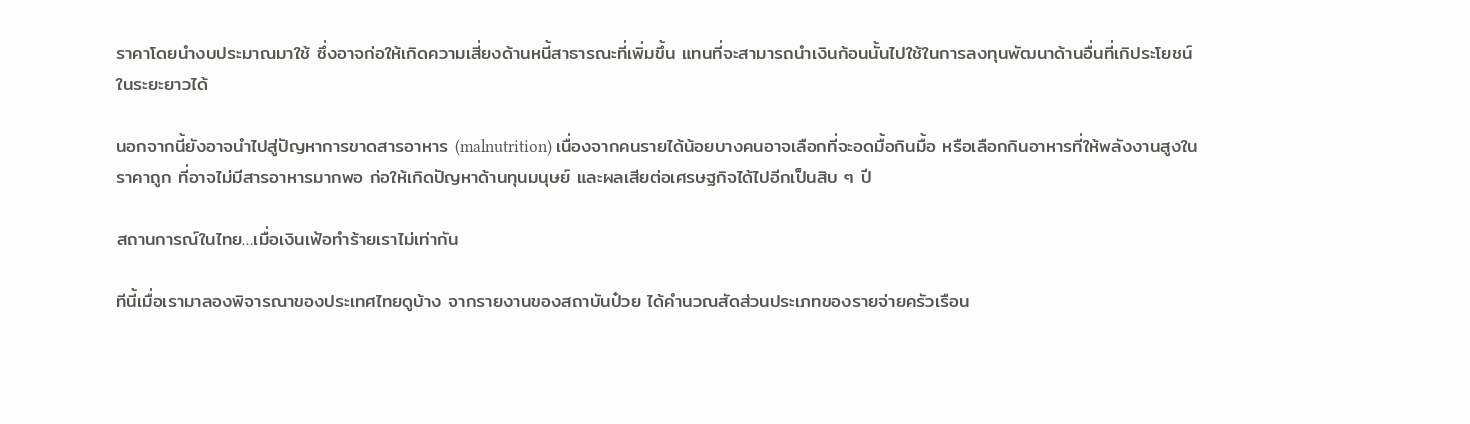ราคาโดยนำงบประมาณมาใช้ ซึ่งอาจก่อให้เกิดความเสี่ยงด้านหนี้สาธารณะที่เพิ่มขึ้น แทนที่จะสามารถนำเงินก้อนนั้นไปใช้ในการลงทุนพัฒนาด้านอื่นที่เกิประโยชน์ในระยะยาวได้

นอกจากนี้ยังอาจนำไปสู่ปัญหาการขาดสารอาหาร (malnutrition) เนื่องจากคนรายได้น้อยบางคนอาจเลือกที่จะอดมื้อกินมื้อ หรือเลือกกินอาหารที่ให้พลังงานสูงในราคาถูก ที่อาจไม่มีสารอาหารมากพอ ก่อให้เกิดปัญหาด้านทุนมนุษย์ และผลเสียต่อเศรษฐกิจได้ไปอีกเป็นสิบ ๆ ปี

สถานการณ์ในไทย…เมื่อเงินเฟ้อทำร้ายเราไม่เท่ากัน

ทีนี้เมื่อเรามาลองพิจารณาของประเทศไทยดูบ้าง จากรายงานของสถาบันป๋วย ได้คำนวณสัดส่วนประเภทของรายจ่ายครัวเรือน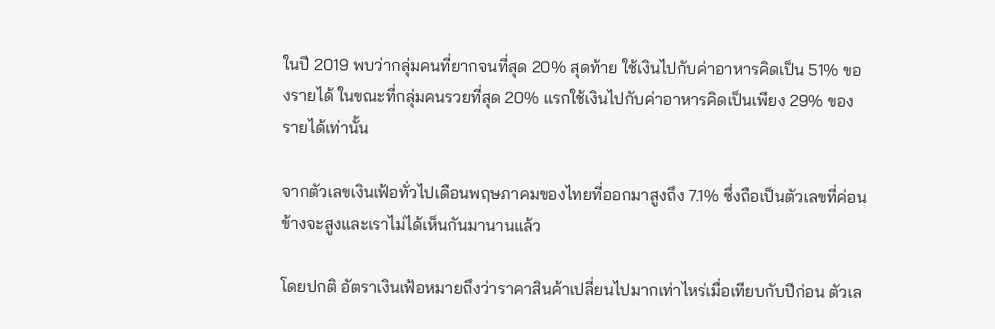ในปี 2019 พบว่ากลุ่มคนที่ยากจนที่สุด 20% สุดท้าย ใช้เงินไปกับค่าอาหารคิดเป็น 51% ของรายได้ ในขณะที่กลุ่มคนรวยที่สุด 20% แรกใช้เงินไปกับค่าอาหารคิดเป็นเพียง 29% ของรายได้เท่านั้น

จากตัวเลขเงินเฟ้อทั่วไปเดือนพฤษภาคมของไทยที่ออกมาสูงถึง 7.1% ซึ่งถือเป็นตัวเลขที่ค่อนข้างจะสูงและเราไม่ได้เห็นกันมานานแล้ว

โดยปกติ อัตราเงินเฟ้อหมายถึงว่าราคาสินค้าเปลี่ยนไปมากเท่าไหร่เมื่อเทียบกับปีก่อน ตัวเล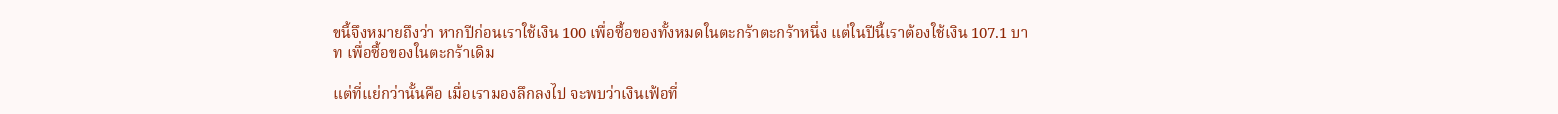ขนี้จึงหมายถึงว่า หากปีก่อนเราใช้เงิน 100 เพื่อซื้อของทั้งหมดในตะกร้าตะกร้าหนึ่ง แต่ในปีนี้เราต้องใช้เงิน 107.1 บาท เพื่อซื้อของในตะกร้าเดิม

แต่ที่แย่กว่านั้นคือ เมื่อเรามองลึกลงไป จะพบว่าเงินเฟ้อที่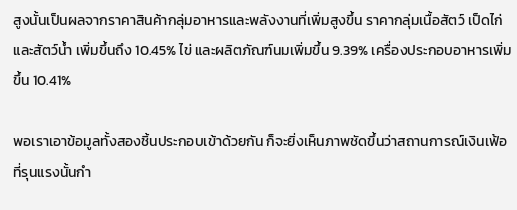สูงนั้นเป็นผลจากราคาสินค้ากลุ่มอาหารและพลังงานที่เพิ่มสูงขึ้น ราคากลุ่มเนื้อสัตว์ เป็ดไก่และสัตว์น้ำ เพิ่มขึ้นถึง 10.45% ไข่ และผลิตภัณฑ์นมเพิ่มขึ้น 9.39% เครื่องประกอบอาหารเพิ่มขึ้น 10.41%

พอเราเอาข้อมูลทั้งสองชิ้นประกอบเข้าด้วยกัน ก็จะยิ่งเห็นภาพชัดขึ้นว่าสถานการณ์เงินเฟ้อที่รุนแรงนั้นกำ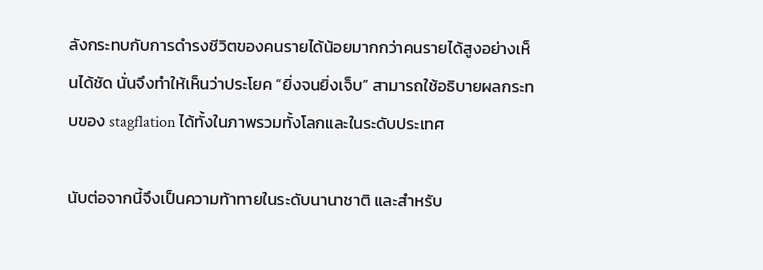ลังกระทบกับการดำรงชีวิตของคนรายได้น้อยมากกว่าคนรายได้สูงอย่างเห็นได้ชัด นั่นจึงทำให้เห็นว่าประโยค “ยิ่งจนยิ่งเจ็บ” สามารถใช้อธิบายผลกระทบของ stagflation ได้ทั้งในภาพรวมทั้งโลกและในระดับประเทศ

นับต่อจากนี้จึงเป็นความท้าทายในระดับนานาชาติ และสำหรับ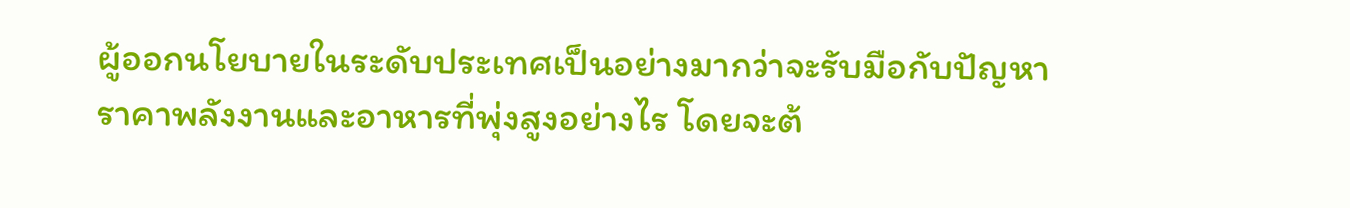ผู้ออกนโยบายในระดับประเทศเป็นอย่างมากว่าจะรับมือกับปัญหาราคาพลังงานและอาหารที่พุ่งสูงอย่างไร โดยจะต้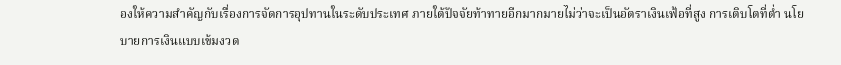องให้ความสำคัญกับเรื่องการจัดการอุปทานในระดับประเทศ ภายใต้ปัจจัยท้าทายอีกมากมายไม่ว่าจะเป็นอัตราเงินเฟ้อที่สูง การเติบโตที่ต่ำ นโยบายการเงินแบบเข้มงวด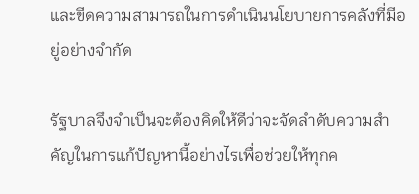และขีดความสามารถในการดำเนินนโยบายการคลังที่มีอยู่อย่างจำกัด

รัฐบาลจึงจำเป็นจะต้องคิดให้ดีว่าจะจัดลำดับความสำคัญในการแก้ปัญหานี้อย่างไรเพื่อช่วยให้ทุกค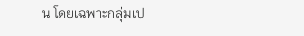น โดยเฉพาะกลุ่มเป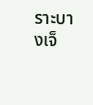ราะบางเจ็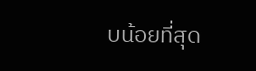บน้อยที่สุด